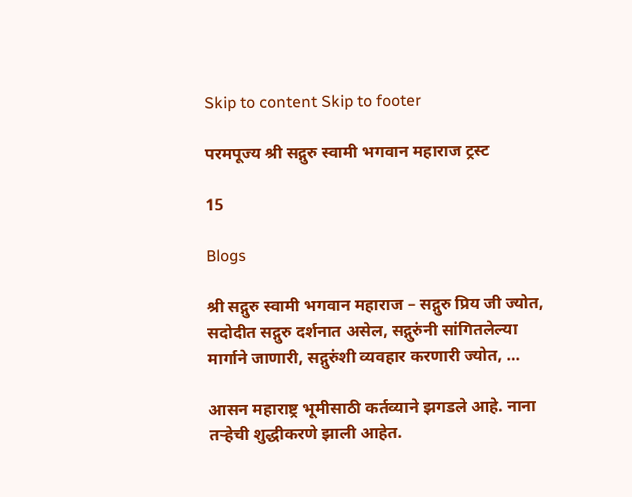Skip to content Skip to footer

परमपूज्य श्री सद्गुरु स्वामी भगवान महाराज ट्रस्ट

15

Blogs

श्री सद्गुरु स्वामी भगवान महाराज – सद्गुरु प्रिय जी ज्योत, सदोदीत सद्गुरु दर्शनात असेल, सद्गुरुंनी सांगितलेल्या मार्गाने जाणारी, सद्गुरुंशी व्यवहार करणारी ज्योत, …

आसन महाराष्ट्र भूमीसाठी कर्तव्याने झगडले आहे. नाना तऱ्हेची शुद्धीकरणे झाली आहेत.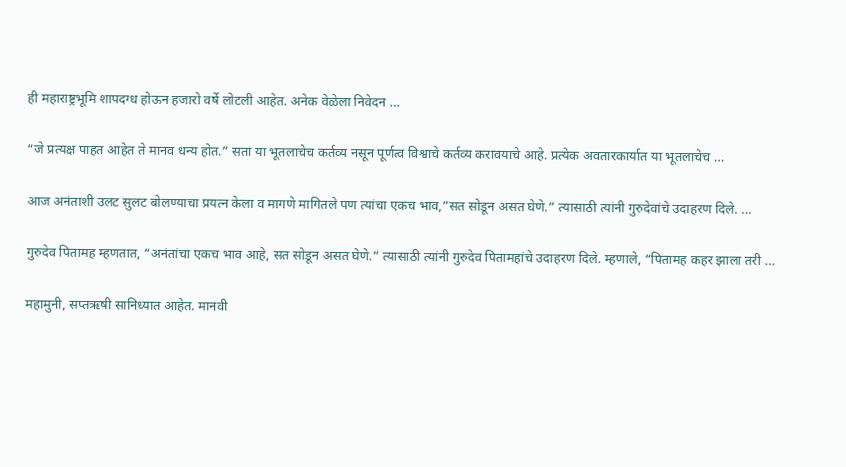ही महाराष्ट्रभूमि शापदग्ध होऊन हजारो वर्षे लोटली आहेत. अनेक वेळेला निवेदन …

“जे प्रत्यक्ष पाहत आहेत ते मानव धन्य होत.” सता या भूतलाचेच कर्तव्य नसून पूर्णत्व विश्वाचे कर्तव्य करावयाचे आहे. प्रत्येक अवतारकार्यात या भूतलाचेच …

आज अनंताशी उलट सुलट बोलण्याचा प्रयत्न केला व मागणे मागितले पण त्यांचा एकच भाव,”सत सोडून असत घेणे.” त्यासाठी त्यांनी गुरुदेवांचे उदाहरण दिले. …

गुरुदेव पितामह म्हणतात, “अनंतांचा एकच भाव आहे, सत सोडून असत घेणे.” त्यासाठी त्यांनी गुरुदेव पितामहांचे उदाहरण दिले. म्हणाले, “पितामह कहर झाला तरी …

महामुनी, सप्तऋषी सानिध्यात आहेत. मानवी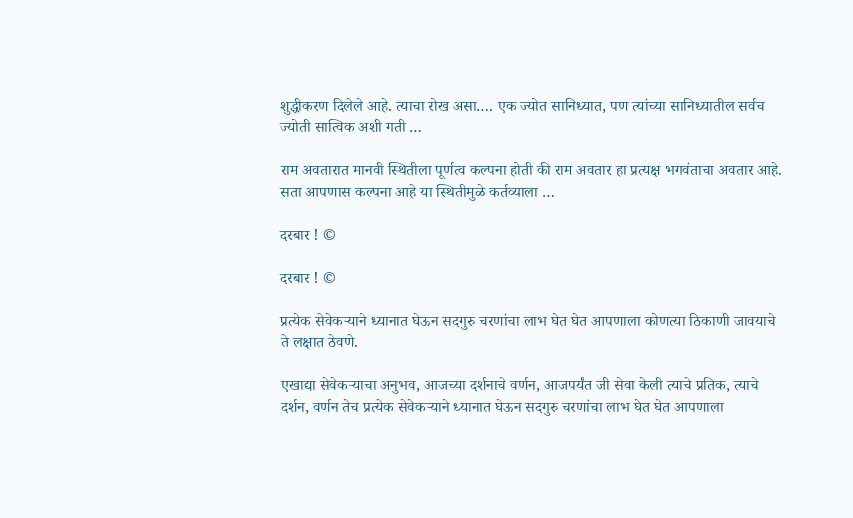शुद्धीकरण दिलेले आहे. त्याचा रोख असा…. एक ज्योत सानिध्यात, पण त्यांच्या सानिध्यातील सर्वच ज्योती सात्विक अशी गती …

राम अवतारात मानवी स्थितीला पूर्णत्व कल्पना होती की राम अवतार हा प्रत्यक्ष भगवंताचा अवतार आहे. सता आपणास कल्पना आहे या स्थितीमुळे कर्तव्याला …

दरबार ! ©

दरबार ! ©

प्रत्येक सेवेकऱ्याने ध्यानात घेऊन सदगुरु चरणांचा लाभ घेत घेत आपणाला कोणत्या ठिकाणी जावयाचे ते लक्षात ठेवणे.

एखाद्या सेवेकऱ्याचा अनुभव, आजच्या दर्शनाचे वर्णन, आजपर्यंत जी सेवा केली त्याचे प्रतिक, त्याचे दर्शन, वर्णन तेच प्रत्येक सेवेकऱ्याने ध्यानात घेऊन सदगुरु चरणांचा लाभ घेत घेत आपणाला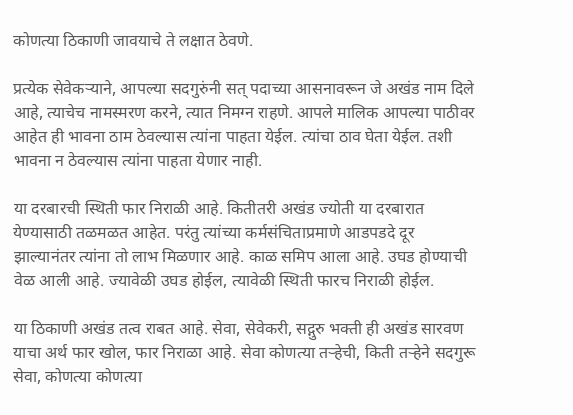कोणत्या ठिकाणी जावयाचे ते लक्षात ठेवणे.

प्रत्येक सेवेकऱ्याने, आपल्या सदगुरुंनी सत् पदाच्या आसनावरून जे अखंड नाम दिले आहे, त्याचेच नामस्मरण करने, त्यात निमग्न राहणे. आपले मालिक आपल्या पाठीवर आहेत ही भावना ठाम ठेवल्यास त्यांना पाहता येईल. त्यांचा ठाव घेता येईल. तशी भावना न ठेवल्यास त्यांना पाहता येणार नाही.

या दरबारची स्थिती फार निराळी आहे. कितीतरी अखंड ज्योती या दरबारात येण्यासाठी तळमळत आहेत. परंतु त्यांच्या कर्मसंचिताप्रमाणे आडपडदे दूर झाल्यानंतर त्यांना तो लाभ मिळणार आहे. काळ समिप आला आहे. उघड होण्याची वेळ आली आहे. ज्यावेळी उघड होईल, त्यावेळी स्थिती फारच निराळी होईल.

या ठिकाणी अखंड तत्व राबत आहे. सेवा, सेवेकरी, सद्गुरु भक्ती ही अखंड सारवण याचा अर्थ फार खोल, फार निराळा आहे. सेवा कोणत्या तऱ्हेची, किती तऱ्हेने सदगुरू सेवा, कोणत्या कोणत्या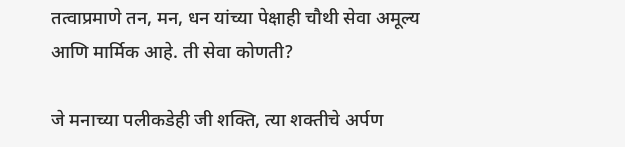तत्वाप्रमाणे तन, मन, धन यांच्या पेक्षाही चौथी सेवा अमूल्य आणि मार्मिक आहे. ती सेवा कोणती?

जे मनाच्या पलीकडेही जी शक्ति, त्या शक्तीचे अर्पण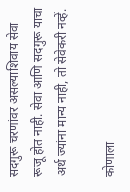सदगुरू चरणांवर असल्याशिवाय सेवा रूजू होत नाही. सेवा आणि सदगुरू याचा अर्थ ज्यांना मान्य नाही, तो सेवेकरी नव्हें.

कोणाला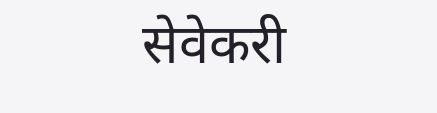सेवेकरी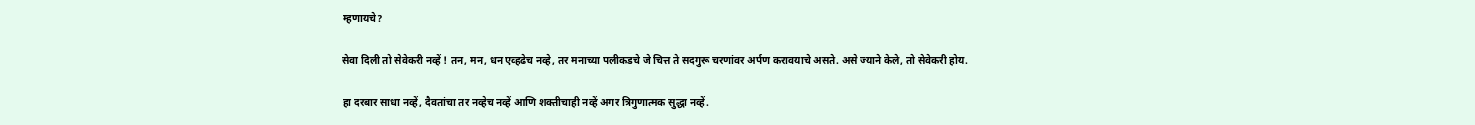म्हणायचे?

सेवा दिली तो सेवेकरी नव्हें ! तन, मन, धन एव्हढेच नव्हे, तर मनाच्या पलीकडचे जे चित्त ते सदगुरू चरणांवर अर्पण करावयाचे असते. असे ज्याने केले, तो सेवेकरी होय.

हा दरबार साधा नव्हें, दैवतांचा तर नव्हेच नव्हें आणि शक्तीचाही नव्हें अगर त्रिगुणात्मक सुद्धा नव्हें.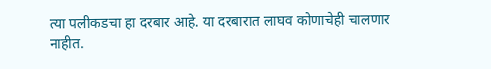त्या पलीकडचा हा दरबार आहे. या दरबारात लाघव कोणाचेही चालणार नाहीत.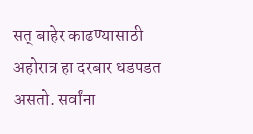सत् बाहेर काढण्यासाठी अहोरात्र हा दरबार धडपडत असतो. सर्वांना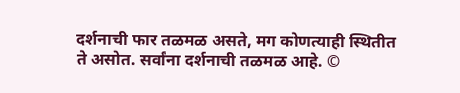दर्शनाची फार तळमळ असते, मग कोणत्याही स्थितीत ते असोत. सर्वांना दर्शनाची तळमळ आहे. ©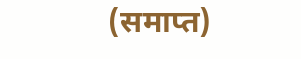(समाप्त)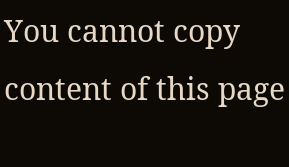You cannot copy content of this page